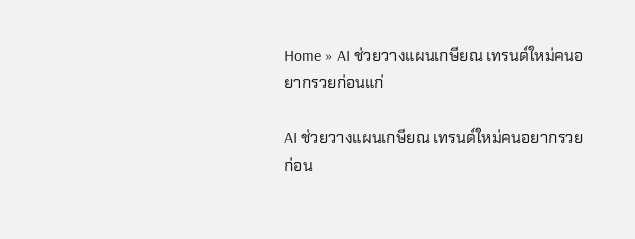Home » AI ช่วยวางแผนเกษียณ เทรนด์ใหม่คนอยากรวยก่อนแก่

AI ช่วยวางแผนเกษียณ เทรนด์ใหม่คนอยากรวยก่อน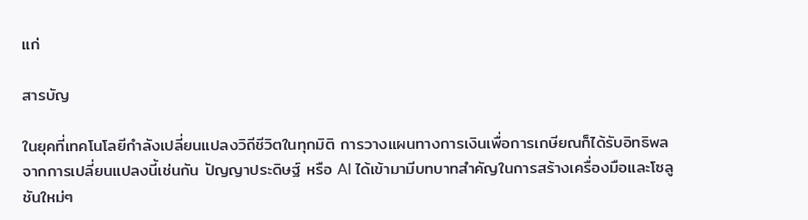แก่

สารบัญ

ในยุคที่เทคโนโลยีกำลังเปลี่ยนแปลงวิถีชีวิตในทุกมิติ การวางแผนทางการเงินเพื่อการเกษียณก็ได้รับอิทธิพลจากการเปลี่ยนแปลงนี้เช่นกัน ปัญญาประดิษฐ์ หรือ AI ได้เข้ามามีบทบาทสำคัญในการสร้างเครื่องมือและโซลูชันใหม่ๆ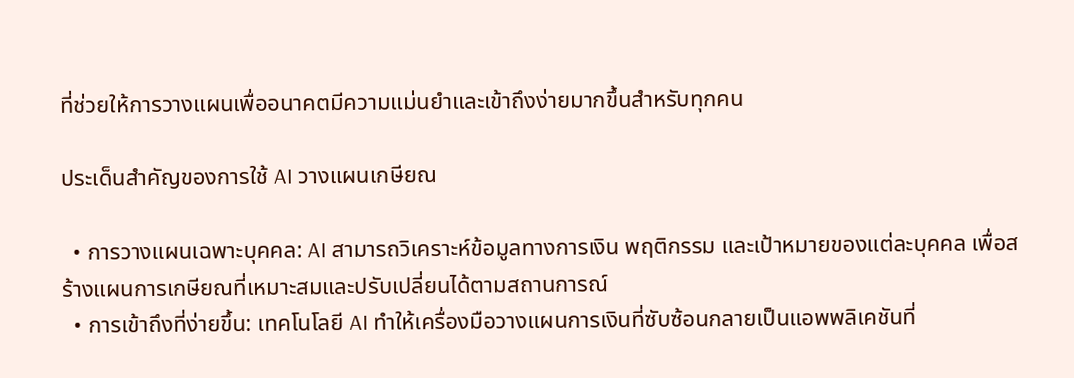ที่ช่วยให้การวางแผนเพื่ออนาคตมีความแม่นยำและเข้าถึงง่ายมากขึ้นสำหรับทุกคน

ประเด็นสำคัญของการใช้ AI วางแผนเกษียณ

  • การวางแผนเฉพาะบุคคล: AI สามารถวิเคราะห์ข้อมูลทางการเงิน พฤติกรรม และเป้าหมายของแต่ละบุคคล เพื่อสร้างแผนการเกษียณที่เหมาะสมและปรับเปลี่ยนได้ตามสถานการณ์
  • การเข้าถึงที่ง่ายขึ้น: เทคโนโลยี AI ทำให้เครื่องมือวางแผนการเงินที่ซับซ้อนกลายเป็นแอพพลิเคชันที่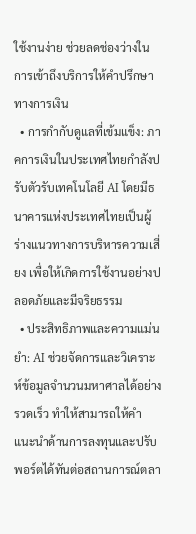ใช้งานง่าย ช่วยลดช่องว่างในการเข้าถึงบริการให้คำปรึกษาทางการเงิน
  • การกำกับดูแลที่เข้มแข็ง: ภาคการเงินในประเทศไทยกำลังปรับตัวรับเทคโนโลยี AI โดยมีธนาคารแห่งประเทศไทยเป็นผู้ร่างแนวทางการบริหารความเสี่ยง เพื่อให้เกิดการใช้งานอย่างปลอดภัยและมีจริยธรรม
  • ประสิทธิภาพและความแม่นยำ: AI ช่วยจัดการและวิเคราะห์ข้อมูลจำนวนมหาศาลได้อย่างรวดเร็ว ทำให้สามารถให้คำแนะนำด้านการลงทุนและปรับพอร์ตได้ทันต่อสถานการณ์ตลา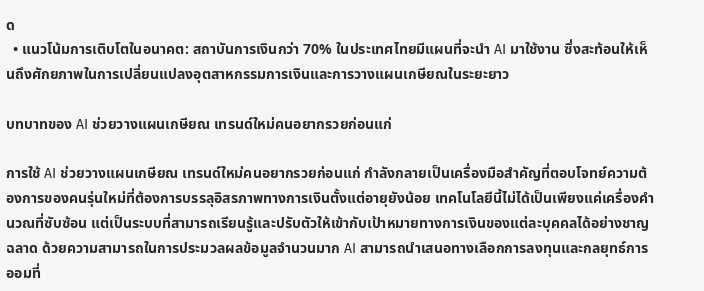ด
  • แนวโน้มการเติบโตในอนาคต: สถาบันการเงินกว่า 70% ในประเทศไทยมีแผนที่จะนำ AI มาใช้งาน ซึ่งสะท้อนให้เห็นถึงศักยภาพในการเปลี่ยนแปลงอุตสาหกรรมการเงินและการวางแผนเกษียณในระยะยาว

บทบาทของ AI ช่วยวางแผนเกษียณ เทรนด์ใหม่คนอยากรวยก่อนแก่

การใช้ AI ช่วยวางแผนเกษียณ เทรนด์ใหม่คนอยากรวยก่อนแก่ กำลังกลายเป็นเครื่องมือสำคัญที่ตอบโจทย์ความต้องการของคนรุ่นใหม่ที่ต้องการบรรลุอิสรภาพทางการเงินตั้งแต่อายุยังน้อย เทคโนโลยีนี้ไม่ได้เป็นเพียงแค่เครื่องคำนวณที่ซับซ้อน แต่เป็นระบบที่สามารถเรียนรู้และปรับตัวให้เข้ากับเป้าหมายทางการเงินของแต่ละบุคคลได้อย่างชาญฉลาด ด้วยความสามารถในการประมวลผลข้อมูลจำนวนมาก AI สามารถนำเสนอทางเลือกการลงทุนและกลยุทธ์การออมที่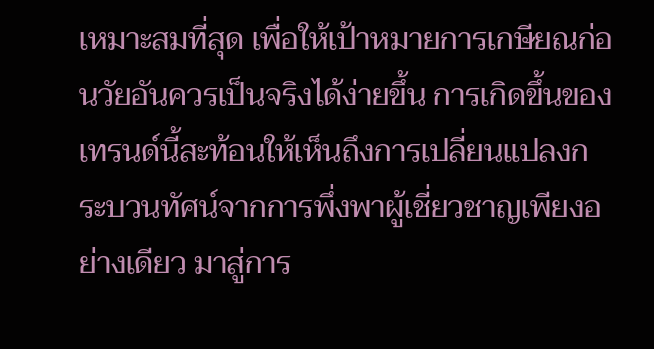เหมาะสมที่สุด เพื่อให้เป้าหมายการเกษียณก่อนวัยอันควรเป็นจริงได้ง่ายขึ้น การเกิดขึ้นของเทรนด์นี้สะท้อนให้เห็นถึงการเปลี่ยนแปลงกระบวนทัศน์จากการพึ่งพาผู้เชี่ยวชาญเพียงอย่างเดียว มาสู่การ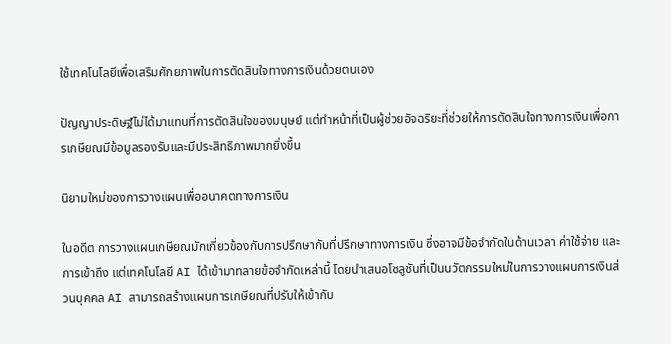ใช้เทคโนโลยีเพื่อเสริมศักยภาพในการตัดสินใจทางการเงินด้วยตนเอง

ปัญญาประดิษฐ์ไม่ได้มาแทนที่การตัดสินใจของมนุษย์ แต่ทำหน้าที่เป็นผู้ช่วยอัจฉริยะที่ช่วยให้การตัดสินใจทางการเงินเพื่อการเกษียณมีข้อมูลรองรับและมีประสิทธิภาพมากยิ่งขึ้น

นิยามใหม่ของการวางแผนเพื่ออนาคตทางการเงิน

ในอดีต การวางแผนเกษียณมักเกี่ยวข้องกับการปรึกษากับที่ปรึกษาทางการเงิน ซึ่งอาจมีข้อจำกัดในด้านเวลา ค่าใช้จ่าย และการเข้าถึง แต่เทคโนโลยี AI ได้เข้ามาทลายข้อจำกัดเหล่านี้ โดยนำเสนอโซลูชันที่เป็นนวัตกรรมใหม่ในการวางแผนการเงินส่วนบุคคล AI สามารถสร้างแผนการเกษียณที่ปรับให้เข้ากับ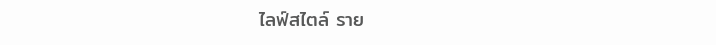ไลฟ์สไตล์ ราย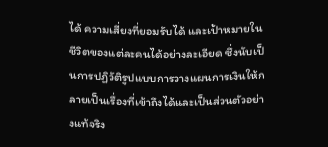ได้ ความเสี่ยงที่ยอมรับได้ และเป้าหมายในชีวิตของแต่ละคนได้อย่างละเอียด ซึ่งนับเป็นการปฏิวัติรูปแบบการวางแผนการเงินให้กลายเป็นเรื่องที่เข้าถึงได้และเป็นส่วนตัวอย่างแท้จริง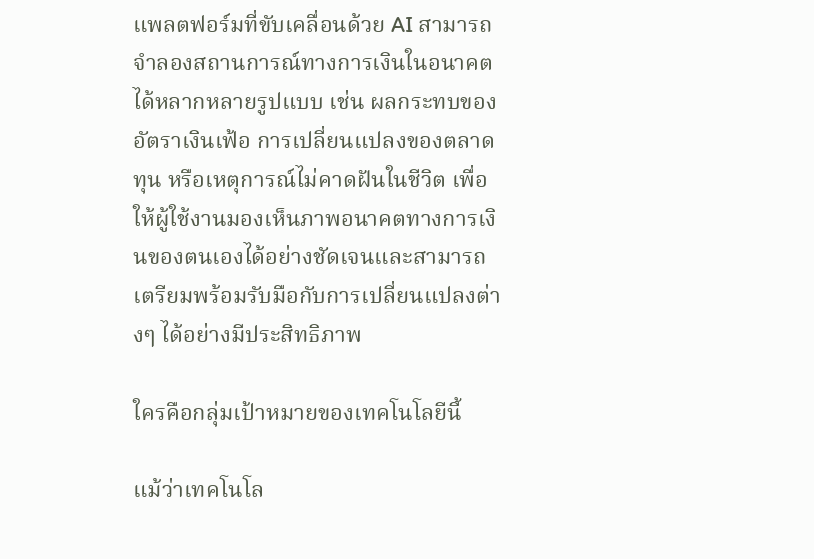แพลตฟอร์มที่ขับเคลื่อนด้วย AI สามารถจำลองสถานการณ์ทางการเงินในอนาคตได้หลากหลายรูปแบบ เช่น ผลกระทบของอัตราเงินเฟ้อ การเปลี่ยนแปลงของตลาดทุน หรือเหตุการณ์ไม่คาดฝันในชีวิต เพื่อให้ผู้ใช้งานมองเห็นภาพอนาคตทางการเงินของตนเองได้อย่างชัดเจนและสามารถเตรียมพร้อมรับมือกับการเปลี่ยนแปลงต่างๆ ได้อย่างมีประสิทธิภาพ

ใครคือกลุ่มเป้าหมายของเทคโนโลยีนี้

แม้ว่าเทคโนโล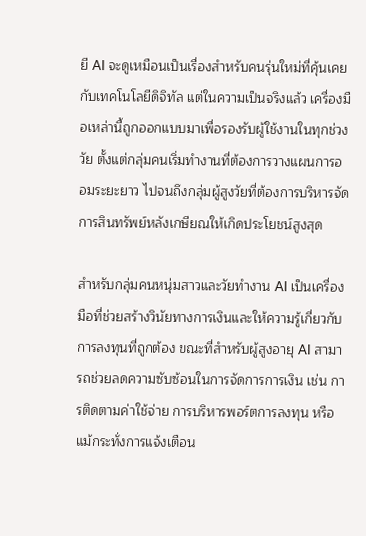ยี AI จะดูเหมือนเป็นเรื่องสำหรับคนรุ่นใหม่ที่คุ้นเคยกับเทคโนโลยีดิจิทัล แต่ในความเป็นจริงแล้ว เครื่องมือเหล่านี้ถูกออกแบบมาเพื่อรองรับผู้ใช้งานในทุกช่วงวัย ตั้งแต่กลุ่มคนเริ่มทำงานที่ต้องการวางแผนการออมระยะยาว ไปจนถึงกลุ่มผู้สูงวัยที่ต้องการบริหารจัดการสินทรัพย์หลังเกษียณให้เกิดประโยชน์สูงสุด

สำหรับกลุ่มคนหนุ่มสาวและวัยทำงาน AI เป็นเครื่องมือที่ช่วยสร้างวินัยทางการเงินและให้ความรู้เกี่ยวกับการลงทุนที่ถูกต้อง ขณะที่สำหรับผู้สูงอายุ AI สามารถช่วยลดความซับซ้อนในการจัดการการเงิน เช่น การติดตามค่าใช้จ่าย การบริหารพอร์ตการลงทุน หรือแม้กระทั่งการแจ้งเตือน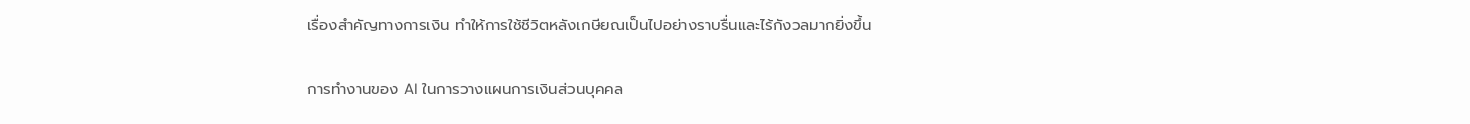เรื่องสำคัญทางการเงิน ทำให้การใช้ชีวิตหลังเกษียณเป็นไปอย่างราบรื่นและไร้กังวลมากยิ่งขึ้น

การทำงานของ AI ในการวางแผนการเงินส่วนบุคคล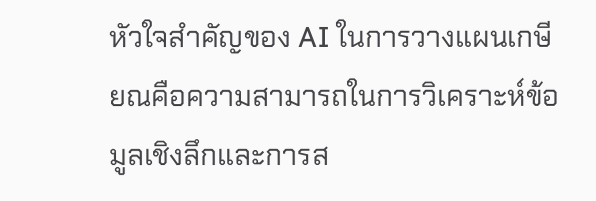หัวใจสำคัญของ AI ในการวางแผนเกษียณคือความสามารถในการวิเคราะห์ข้อมูลเชิงลึกและการส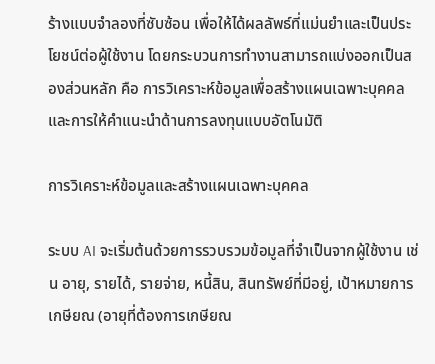ร้างแบบจำลองที่ซับซ้อน เพื่อให้ได้ผลลัพธ์ที่แม่นยำและเป็นประโยชน์ต่อผู้ใช้งาน โดยกระบวนการทำงานสามารถแบ่งออกเป็นสองส่วนหลัก คือ การวิเคราะห์ข้อมูลเพื่อสร้างแผนเฉพาะบุคคล และการให้คำแนะนำด้านการลงทุนแบบอัตโนมัติ

การวิเคราะห์ข้อมูลและสร้างแผนเฉพาะบุคคล

ระบบ AI จะเริ่มต้นด้วยการรวบรวมข้อมูลที่จำเป็นจากผู้ใช้งาน เช่น อายุ, รายได้, รายจ่าย, หนี้สิน, สินทรัพย์ที่มีอยู่, เป้าหมายการเกษียณ (อายุที่ต้องการเกษียณ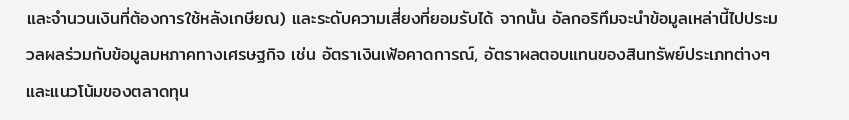และจำนวนเงินที่ต้องการใช้หลังเกษียณ) และระดับความเสี่ยงที่ยอมรับได้ จากนั้น อัลกอริทึมจะนำข้อมูลเหล่านี้ไปประมวลผลร่วมกับข้อมูลมหภาคทางเศรษฐกิจ เช่น อัตราเงินเฟ้อคาดการณ์, อัตราผลตอบแทนของสินทรัพย์ประเภทต่างๆ และแนวโน้มของตลาดทุน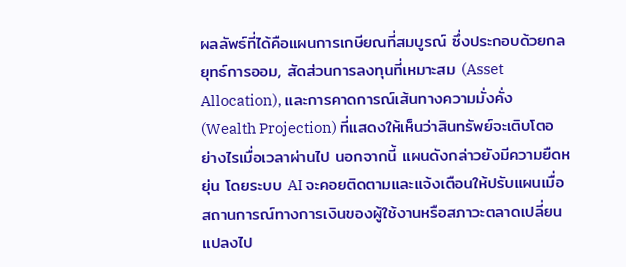ผลลัพธ์ที่ได้คือแผนการเกษียณที่สมบูรณ์ ซึ่งประกอบด้วยกลยุทธ์การออม, สัดส่วนการลงทุนที่เหมาะสม (Asset Allocation), และการคาดการณ์เส้นทางความมั่งคั่ง (Wealth Projection) ที่แสดงให้เห็นว่าสินทรัพย์จะเติบโตอย่างไรเมื่อเวลาผ่านไป นอกจากนี้ แผนดังกล่าวยังมีความยืดหยุ่น โดยระบบ AI จะคอยติดตามและแจ้งเตือนให้ปรับแผนเมื่อสถานการณ์ทางการเงินของผู้ใช้งานหรือสภาวะตลาดเปลี่ยนแปลงไป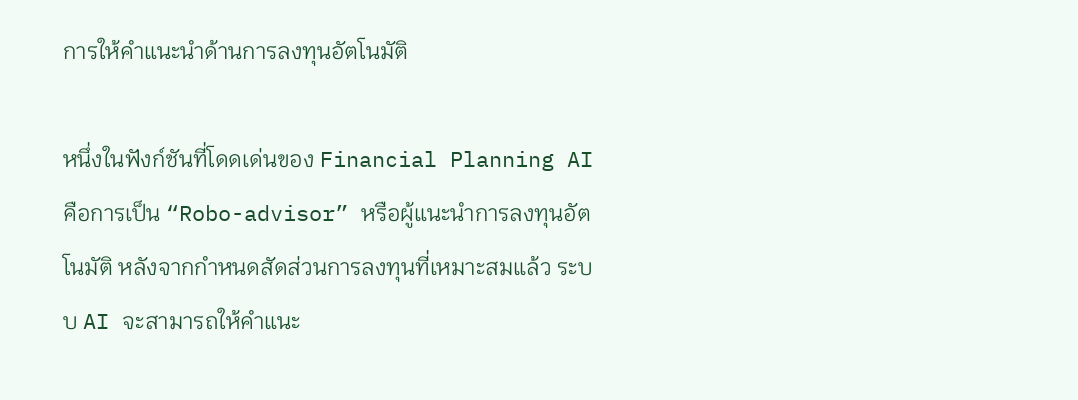การให้คำแนะนำด้านการลงทุนอัตโนมัติ

หนึ่งในฟังก์ชันที่โดดเด่นของ Financial Planning AI คือการเป็น “Robo-advisor” หรือผู้แนะนำการลงทุนอัตโนมัติ หลังจากกำหนดสัดส่วนการลงทุนที่เหมาะสมแล้ว ระบบ AI จะสามารถให้คำแนะ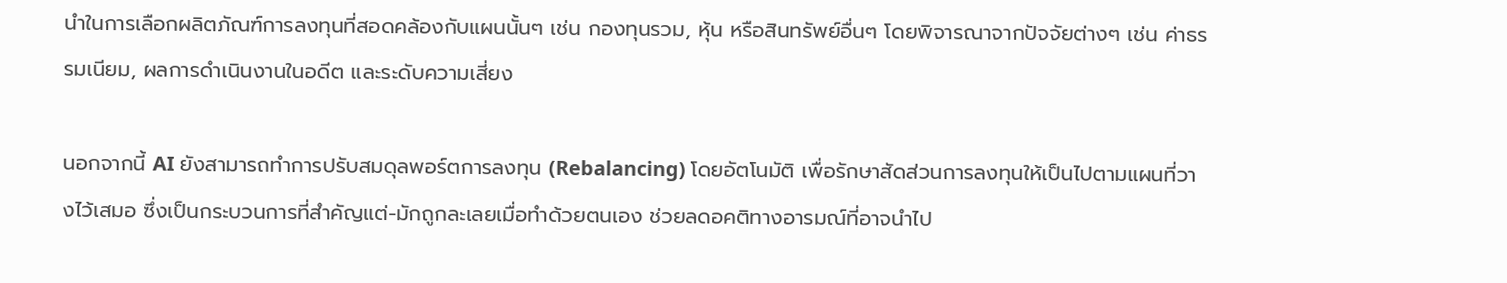นำในการเลือกผลิตภัณฑ์การลงทุนที่สอดคล้องกับแผนนั้นๆ เช่น กองทุนรวม, หุ้น หรือสินทรัพย์อื่นๆ โดยพิจารณาจากปัจจัยต่างๆ เช่น ค่าธรรมเนียม, ผลการดำเนินงานในอดีต และระดับความเสี่ยง

นอกจากนี้ AI ยังสามารถทำการปรับสมดุลพอร์ตการลงทุน (Rebalancing) โดยอัตโนมัติ เพื่อรักษาสัดส่วนการลงทุนให้เป็นไปตามแผนที่วางไว้เสมอ ซึ่งเป็นกระบวนการที่สำคัญแต่-มักถูกละเลยเมื่อทำด้วยตนเอง ช่วยลดอคติทางอารมณ์ที่อาจนำไป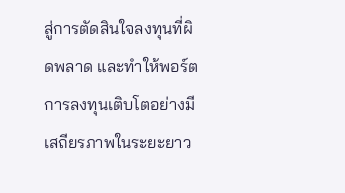สู่การตัดสินใจลงทุนที่ผิดพลาด และทำให้พอร์ตการลงทุนเติบโตอย่างมีเสถียรภาพในระยะยาว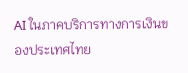AI ในภาคบริการทางการเงินของประเทศไทย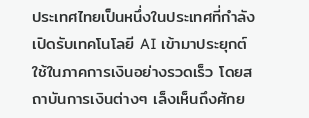ประเทศไทยเป็นหนึ่งในประเทศที่กำลังเปิดรับเทคโนโลยี AI เข้ามาประยุกต์ใช้ในภาคการเงินอย่างรวดเร็ว โดยสถาบันการเงินต่างๆ เล็งเห็นถึงศักย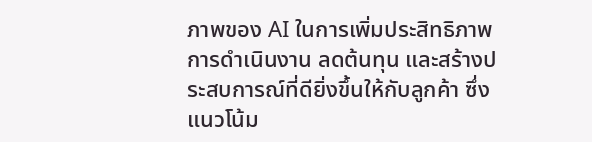ภาพของ AI ในการเพิ่มประสิทธิภาพการดำเนินงาน ลดต้นทุน และสร้างประสบการณ์ที่ดียิ่งขึ้นให้กับลูกค้า ซึ่งแนวโน้ม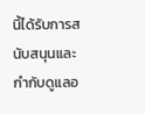นี้ได้รับการสนับสนุนและกำกับดูแลอ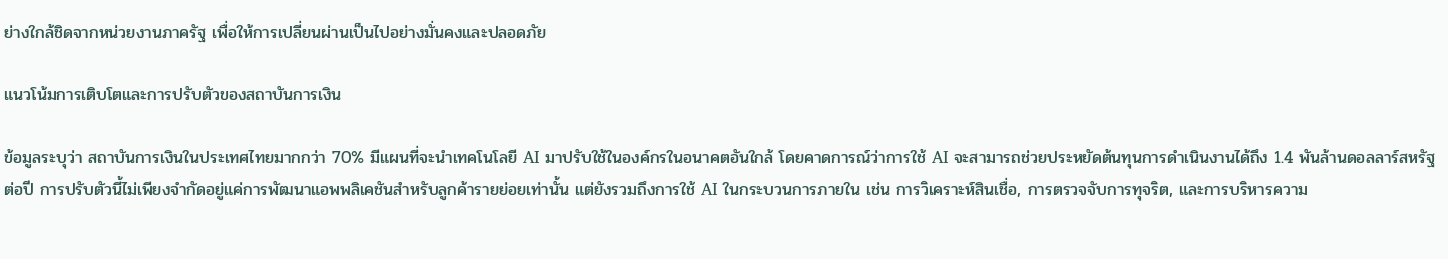ย่างใกล้ชิดจากหน่วยงานภาครัฐ เพื่อให้การเปลี่ยนผ่านเป็นไปอย่างมั่นคงและปลอดภัย

แนวโน้มการเติบโตและการปรับตัวของสถาบันการเงิน

ข้อมูลระบุว่า สถาบันการเงินในประเทศไทยมากกว่า 70% มีแผนที่จะนำเทคโนโลยี AI มาปรับใช้ในองค์กรในอนาคตอันใกล้ โดยคาดการณ์ว่าการใช้ AI จะสามารถช่วยประหยัดต้นทุนการดำเนินงานได้ถึง 1.4 พันล้านดอลลาร์สหรัฐต่อปี การปรับตัวนี้ไม่เพียงจำกัดอยู่แค่การพัฒนาแอพพลิเคชันสำหรับลูกค้ารายย่อยเท่านั้น แต่ยังรวมถึงการใช้ AI ในกระบวนการภายใน เช่น การวิเคราะห์สินเชื่อ, การตรวจจับการทุจริต, และการบริหารความ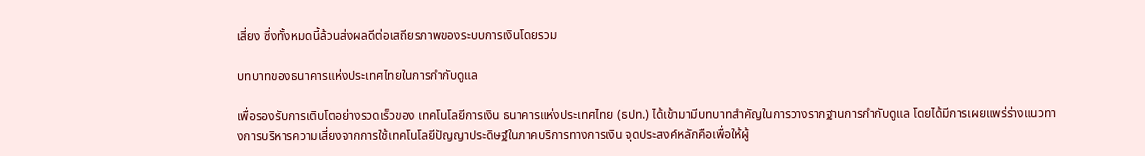เสี่ยง ซึ่งทั้งหมดนี้ล้วนส่งผลดีต่อเสถียรภาพของระบบการเงินโดยรวม

บทบาทของธนาคารแห่งประเทศไทยในการกำกับดูแล

เพื่อรองรับการเติบโตอย่างรวดเร็วของ เทคโนโลยีการเงิน ธนาคารแห่งประเทศไทย (ธปท.) ได้เข้ามามีบทบาทสำคัญในการวางรากฐานการกำกับดูแล โดยได้มีการเผยแพร่ร่างแนวทางการบริหารความเสี่ยงจากการใช้เทคโนโลยีปัญญาประดิษฐ์ในภาคบริการทางการเงิน จุดประสงค์หลักคือเพื่อให้ผู้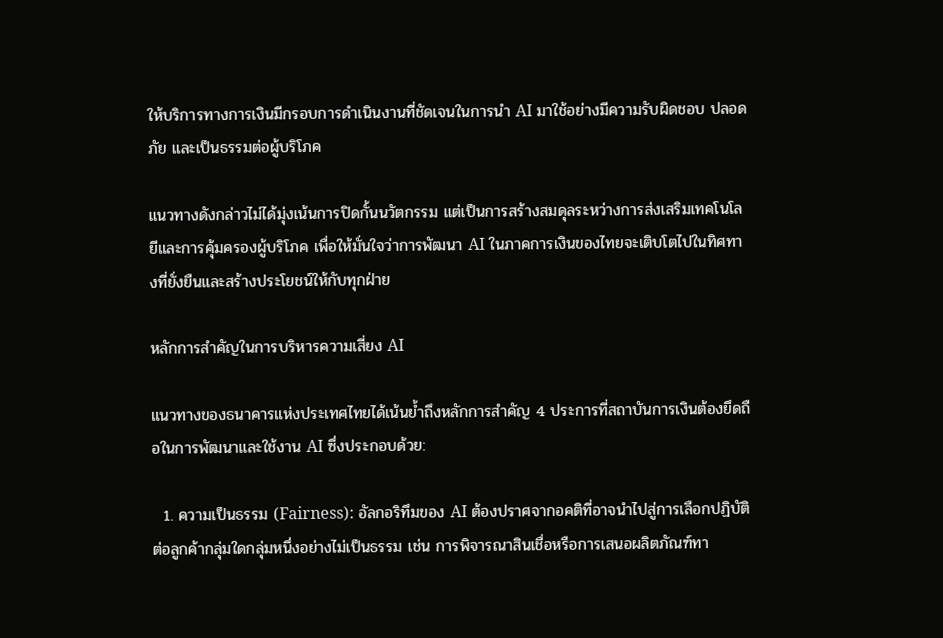ให้บริการทางการเงินมีกรอบการดำเนินงานที่ชัดเจนในการนำ AI มาใช้อย่างมีความรับผิดชอบ ปลอดภัย และเป็นธรรมต่อผู้บริโภค

แนวทางดังกล่าวไม่ได้มุ่งเน้นการปิดกั้นนวัตกรรม แต่เป็นการสร้างสมดุลระหว่างการส่งเสริมเทคโนโลยีและการคุ้มครองผู้บริโภค เพื่อให้มั่นใจว่าการพัฒนา AI ในภาคการเงินของไทยจะเติบโตไปในทิศทางที่ยั่งยืนและสร้างประโยชน์ให้กับทุกฝ่าย

หลักการสำคัญในการบริหารความเสี่ยง AI

แนวทางของธนาคารแห่งประเทศไทยได้เน้นย้ำถึงหลักการสำคัญ 4 ประการที่สถาบันการเงินต้องยึดถือในการพัฒนาและใช้งาน AI ซึ่งประกอบด้วย:

  1. ความเป็นธรรม (Fairness): อัลกอริทึมของ AI ต้องปราศจากอคติที่อาจนำไปสู่การเลือกปฏิบัติต่อลูกค้ากลุ่มใดกลุ่มหนึ่งอย่างไม่เป็นธรรม เช่น การพิจารณาสินเชื่อหรือการเสนอผลิตภัณฑ์ทา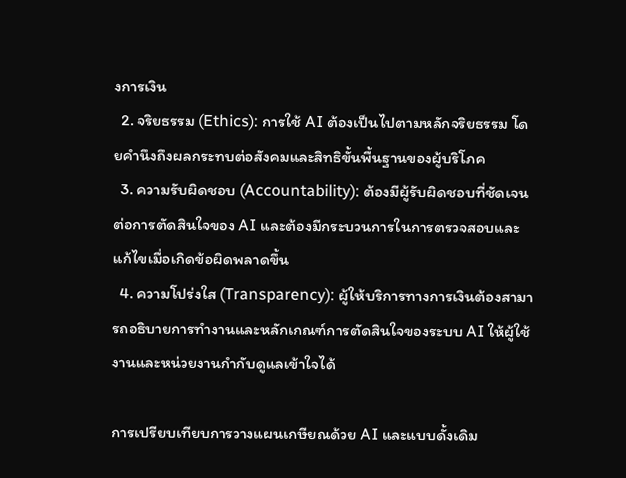งการเงิน
  2. จริยธรรม (Ethics): การใช้ AI ต้องเป็นไปตามหลักจริยธรรม โดยคำนึงถึงผลกระทบต่อสังคมและสิทธิขั้นพื้นฐานของผู้บริโภค
  3. ความรับผิดชอบ (Accountability): ต้องมีผู้รับผิดชอบที่ชัดเจนต่อการตัดสินใจของ AI และต้องมีกระบวนการในการตรวจสอบและแก้ไขเมื่อเกิดข้อผิดพลาดขึ้น
  4. ความโปร่งใส (Transparency): ผู้ให้บริการทางการเงินต้องสามารถอธิบายการทำงานและหลักเกณฑ์การตัดสินใจของระบบ AI ให้ผู้ใช้งานและหน่วยงานกำกับดูแลเข้าใจได้

การเปรียบเทียบการวางแผนเกษียณด้วย AI และแบบดั้งเดิม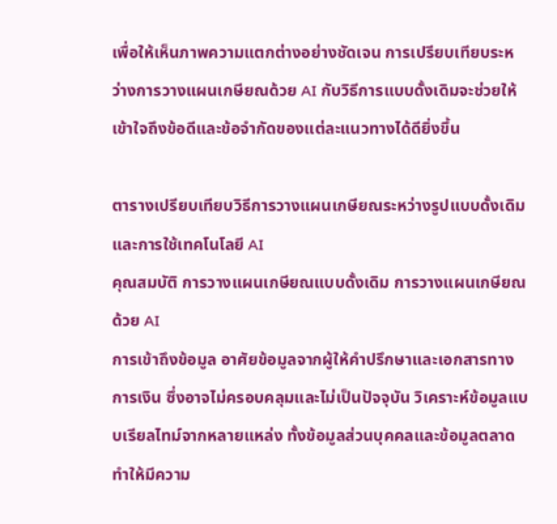เพื่อให้เห็นภาพความแตกต่างอย่างชัดเจน การเปรียบเทียบระหว่างการวางแผนเกษียณด้วย AI กับวิธีการแบบดั้งเดิมจะช่วยให้เข้าใจถึงข้อดีและข้อจำกัดของแต่ละแนวทางได้ดียิ่งขึ้น

ตารางเปรียบเทียบวิธีการวางแผนเกษียณระหว่างรูปแบบดั้งเดิมและการใช้เทคโนโลยี AI
คุณสมบัติ การวางแผนเกษียณแบบดั้งเดิม การวางแผนเกษียณด้วย AI
การเข้าถึงข้อมูล อาศัยข้อมูลจากผู้ให้คำปรึกษาและเอกสารทางการเงิน ซึ่งอาจไม่ครอบคลุมและไม่เป็นปัจจุบัน วิเคราะห์ข้อมูลแบบเรียลไทม์จากหลายแหล่ง ทั้งข้อมูลส่วนบุคคลและข้อมูลตลาด ทำให้มีความ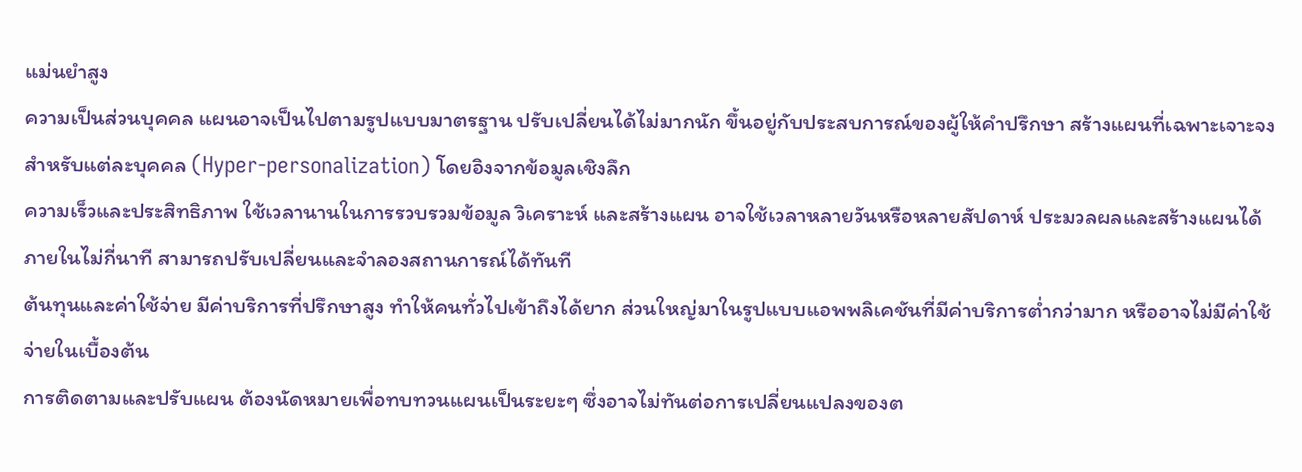แม่นยำสูง
ความเป็นส่วนบุคคล แผนอาจเป็นไปตามรูปแบบมาตรฐาน ปรับเปลี่ยนได้ไม่มากนัก ขึ้นอยู่กับประสบการณ์ของผู้ให้คำปรึกษา สร้างแผนที่เฉพาะเจาะจงสำหรับแต่ละบุคคล (Hyper-personalization) โดยอิงจากข้อมูลเชิงลึก
ความเร็วและประสิทธิภาพ ใช้เวลานานในการรวบรวมข้อมูล วิเคราะห์ และสร้างแผน อาจใช้เวลาหลายวันหรือหลายสัปดาห์ ประมวลผลและสร้างแผนได้ภายในไม่กี่นาที สามารถปรับเปลี่ยนและจำลองสถานการณ์ได้ทันที
ต้นทุนและค่าใช้จ่าย มีค่าบริการที่ปรึกษาสูง ทำให้คนทั่วไปเข้าถึงได้ยาก ส่วนใหญ่มาในรูปแบบแอพพลิเคชันที่มีค่าบริการต่ำกว่ามาก หรืออาจไม่มีค่าใช้จ่ายในเบื้องต้น
การติดตามและปรับแผน ต้องนัดหมายเพื่อทบทวนแผนเป็นระยะๆ ซึ่งอาจไม่ทันต่อการเปลี่ยนแปลงของต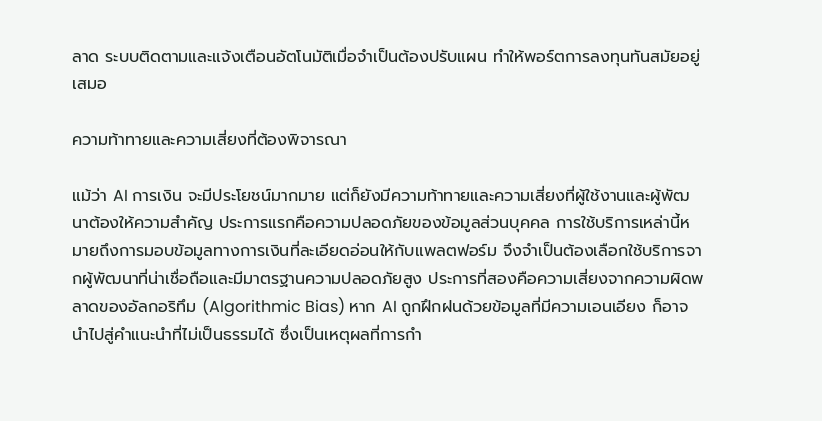ลาด ระบบติดตามและแจ้งเตือนอัตโนมัติเมื่อจำเป็นต้องปรับแผน ทำให้พอร์ตการลงทุนทันสมัยอยู่เสมอ

ความท้าทายและความเสี่ยงที่ต้องพิจารณา

แม้ว่า AI การเงิน จะมีประโยชน์มากมาย แต่ก็ยังมีความท้าทายและความเสี่ยงที่ผู้ใช้งานและผู้พัฒนาต้องให้ความสำคัญ ประการแรกคือความปลอดภัยของข้อมูลส่วนบุคคล การใช้บริการเหล่านี้หมายถึงการมอบข้อมูลทางการเงินที่ละเอียดอ่อนให้กับแพลตฟอร์ม จึงจำเป็นต้องเลือกใช้บริการจากผู้พัฒนาที่น่าเชื่อถือและมีมาตรฐานความปลอดภัยสูง ประการที่สองคือความเสี่ยงจากความผิดพลาดของอัลกอริทึม (Algorithmic Bias) หาก AI ถูกฝึกฝนด้วยข้อมูลที่มีความเอนเอียง ก็อาจนำไปสู่คำแนะนำที่ไม่เป็นธรรมได้ ซึ่งเป็นเหตุผลที่การกำ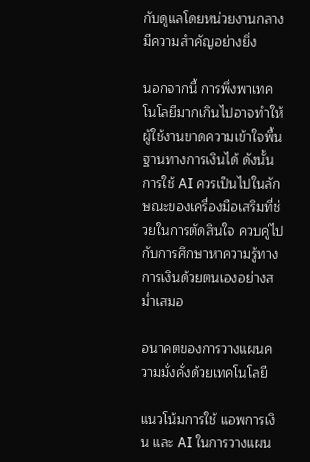กับดูแลโดยหน่วยงานกลางมีความสำคัญอย่างยิ่ง

นอกจากนี้ การพึ่งพาเทคโนโลยีมากเกินไปอาจทำให้ผู้ใช้งานขาดความเข้าใจพื้นฐานทางการเงินได้ ดังนั้น การใช้ AI ควรเป็นไปในลักษณะของเครื่องมือเสริมที่ช่วยในการตัดสินใจ ควบคู่ไปกับการศึกษาหาความรู้ทางการเงินด้วยตนเองอย่างสม่ำเสมอ

อนาคตของการวางแผนความมั่งคั่งด้วยเทคโนโลยี

แนวโน้มการใช้ แอพการเงิน และ AI ในการวางแผน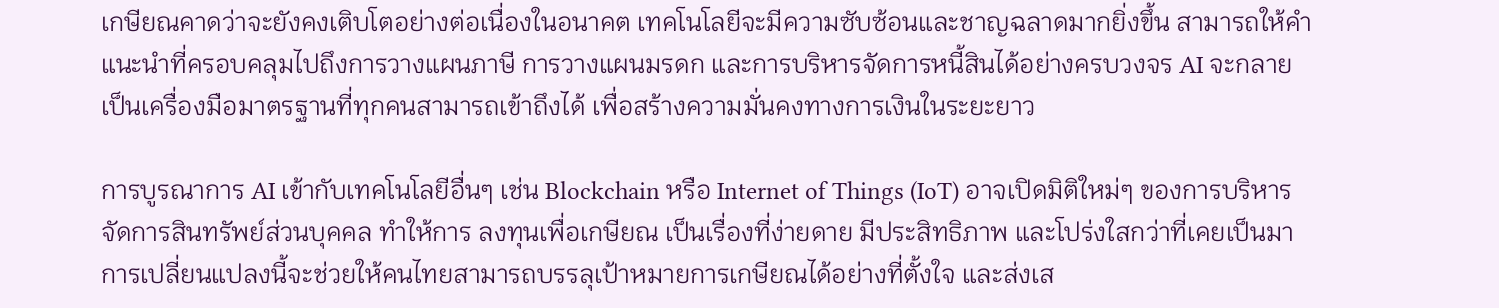เกษียณคาดว่าจะยังคงเติบโตอย่างต่อเนื่องในอนาคต เทคโนโลยีจะมีความซับซ้อนและชาญฉลาดมากยิ่งขึ้น สามารถให้คำแนะนำที่ครอบคลุมไปถึงการวางแผนภาษี การวางแผนมรดก และการบริหารจัดการหนี้สินได้อย่างครบวงจร AI จะกลายเป็นเครื่องมือมาตรฐานที่ทุกคนสามารถเข้าถึงได้ เพื่อสร้างความมั่นคงทางการเงินในระยะยาว

การบูรณาการ AI เข้ากับเทคโนโลยีอื่นๆ เช่น Blockchain หรือ Internet of Things (IoT) อาจเปิดมิติใหม่ๆ ของการบริหารจัดการสินทรัพย์ส่วนบุคคล ทำให้การ ลงทุนเพื่อเกษียณ เป็นเรื่องที่ง่ายดาย มีประสิทธิภาพ และโปร่งใสกว่าที่เคยเป็นมา การเปลี่ยนแปลงนี้จะช่วยให้คนไทยสามารถบรรลุเป้าหมายการเกษียณได้อย่างที่ตั้งใจ และส่งเส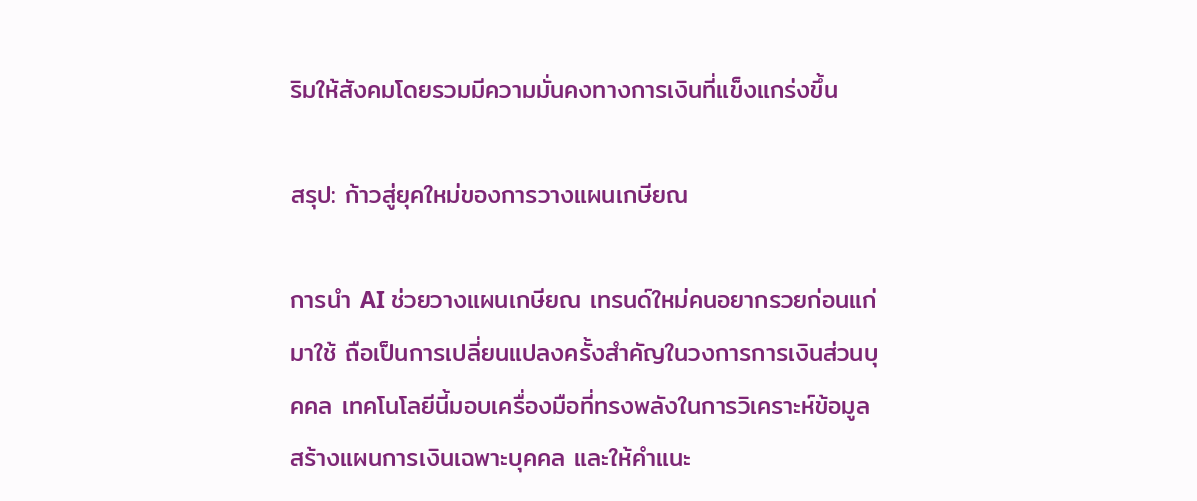ริมให้สังคมโดยรวมมีความมั่นคงทางการเงินที่แข็งแกร่งขึ้น

สรุป: ก้าวสู่ยุคใหม่ของการวางแผนเกษียณ

การนำ AI ช่วยวางแผนเกษียณ เทรนด์ใหม่คนอยากรวยก่อนแก่ มาใช้ ถือเป็นการเปลี่ยนแปลงครั้งสำคัญในวงการการเงินส่วนบุคคล เทคโนโลยีนี้มอบเครื่องมือที่ทรงพลังในการวิเคราะห์ข้อมูล สร้างแผนการเงินเฉพาะบุคคล และให้คำแนะ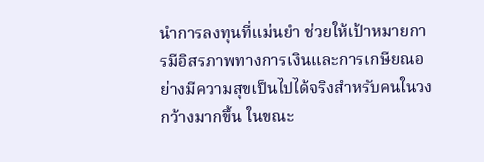นำการลงทุนที่แม่นยำ ช่วยให้เป้าหมายการมีอิสรภาพทางการเงินและการเกษียณอย่างมีความสุขเป็นไปได้จริงสำหรับคนในวงกว้างมากขึ้น ในขณะ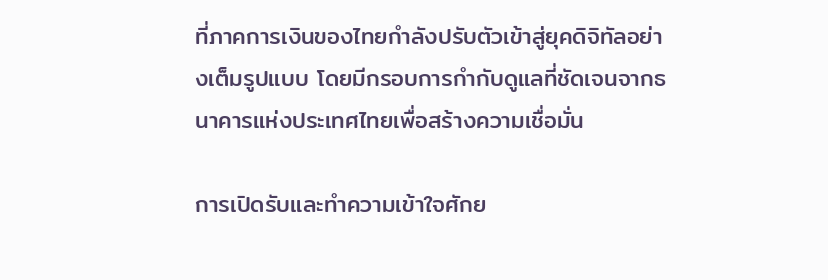ที่ภาคการเงินของไทยกำลังปรับตัวเข้าสู่ยุคดิจิทัลอย่างเต็มรูปแบบ โดยมีกรอบการกำกับดูแลที่ชัดเจนจากธนาคารแห่งประเทศไทยเพื่อสร้างความเชื่อมั่น

การเปิดรับและทำความเข้าใจศักย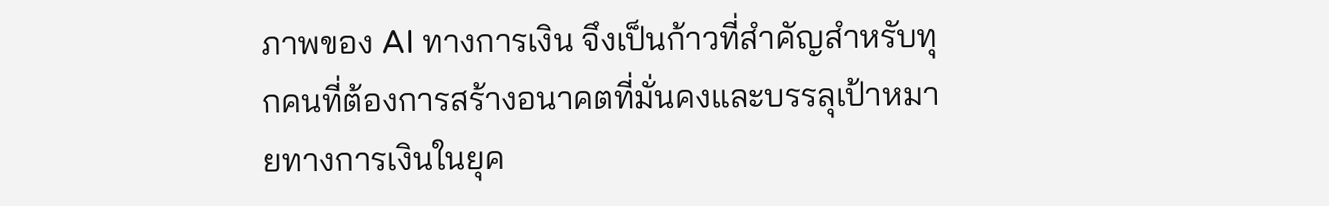ภาพของ AI ทางการเงิน จึงเป็นก้าวที่สำคัญสำหรับทุกคนที่ต้องการสร้างอนาคตที่มั่นคงและบรรลุเป้าหมายทางการเงินในยุค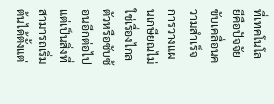ที่เทคโนโลยีคือปัจจัยขับเคลื่อนความสำเร็จ การวางแผนเกษียณไม่ใช่เรื่องไกลตัวหรือซับซ้อนอีกต่อไป แต่เป็นสิ่งที่สามารถเริ่มต้นได้ตั้งแต่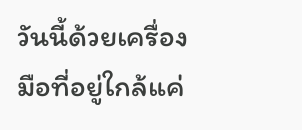วันนี้ด้วยเครื่องมือที่อยู่ใกล้แค่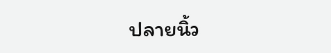ปลายนิ้ว